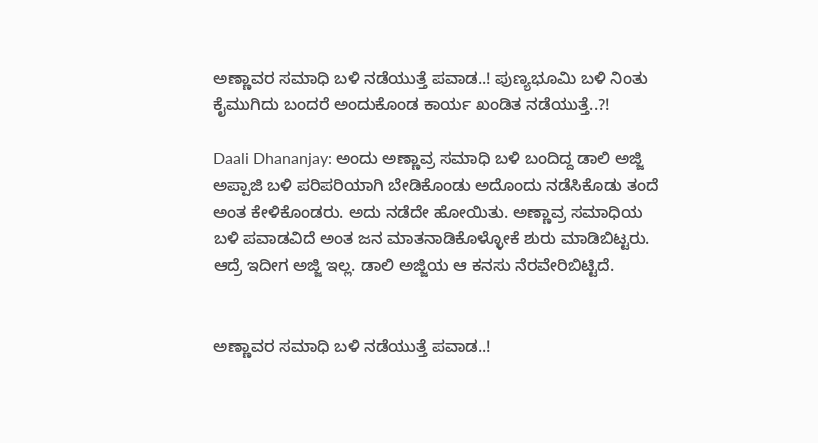ಅಣ್ಣಾವರ ಸಮಾಧಿ ಬಳಿ ನಡೆಯುತ್ತೆ ಪವಾಡ..! ಪುಣ್ಯಭೂಮಿ ಬಳಿ ನಿಂತು ಕೈಮುಗಿದು ಬಂದರೆ ಅಂದುಕೊಂಡ ಕಾರ್ಯ ಖಂಡಿತ ನಡೆಯುತ್ತೆ..?!

Daali Dhananjay: ಅಂದು ಅಣ್ಣಾವ್ರ ಸಮಾಧಿ ಬಳಿ ಬಂದಿದ್ದ ಡಾಲಿ ಅಜ್ಜಿ ಅಪ್ಪಾಜಿ ಬಳಿ ಪರಿಪರಿಯಾಗಿ ಬೇಡಿಕೊಂಡು ಅದೊಂದು ನಡೆಸಿಕೊಡು ತಂದೆ ಅಂತ ಕೇಳಿಕೊಂಡರು. ಅದು ನಡೆದೇ ಹೋಯಿತು. ಅಣ್ಣಾವ್ರ ಸಮಾಧಿಯ ಬಳಿ ಪವಾಡವಿದೆ ಅಂತ ಜನ ಮಾತನಾಡಿಕೊಳ್ಳೋಕೆ ಶುರು ಮಾಡಿಬಿಟ್ಟರು. ಆದ್ರೆ ಇದೀಗ ಅಜ್ಜಿ ಇಲ್ಲ. ಡಾಲಿ ಅಜ್ಜಿಯ ಆ ಕನಸು ನೆರವೇರಿಬಿಟ್ಟಿದೆ.


ಅಣ್ಣಾವರ ಸಮಾಧಿ ಬಳಿ ನಡೆಯುತ್ತೆ ಪವಾಡ..!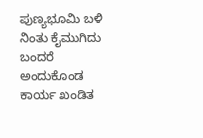ಪುಣ್ಯಭೂಮಿ ಬಳಿ ನಿಂತು ಕೈಮುಗಿದು ಬಂದರೆ ಅಂದುಕೊಂಡ ಕಾರ್ಯ ಖಂಡಿತ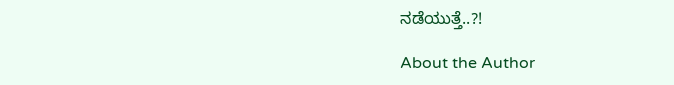ನಡೆಯುತ್ತೆ..?!

About the Author